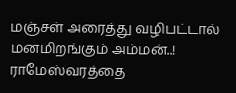மஞ்சள் அரைத்து வழிபட்டால் மனமிறங்கும் அம்மன்..! ராமேஸ்வரத்தை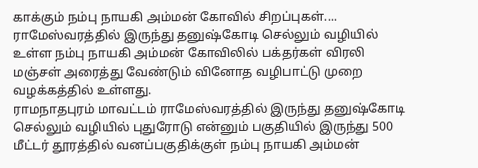காக்கும் நம்பு நாயகி அம்மன் கோவில் சிறப்புகள்....
ராமேஸ்வரத்தில் இருந்து தனுஷ்கோடி செல்லும் வழியில் உள்ள நம்பு நாயகி அம்மன் கோவிலில் பக்தர்கள் விரலி மஞ்சள் அரைத்து வேண்டும் வினோத வழிபாட்டு முறை வழக்கத்தில் உள்ளது.
ராமநாதபுரம் மாவட்டம் ராமேஸ்வரத்தில் இருந்து தனுஷ்கோடி செல்லும் வழியில் புதுரோடு என்னும் பகுதியில் இருந்து 500 மீட்டர் தூரத்தில் வனப்பகுதிக்குள் நம்பு நாயகி அம்மன்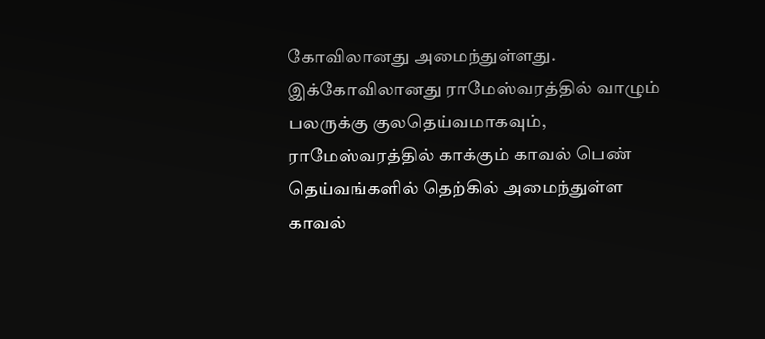கோவிலானது அமைந்துள்ளது.
இக்கோவிலானது ராமேஸ்வரத்தில் வாழும் பலருக்கு குலதெய்வமாகவும், ராமேஸ்வரத்தில் காக்கும் காவல் பெண் தெய்வங்களில் தெற்கில் அமைந்துள்ள காவல்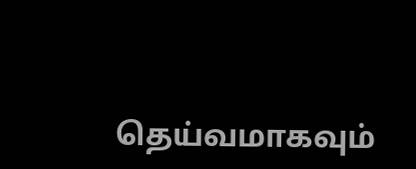தெய்வமாகவும்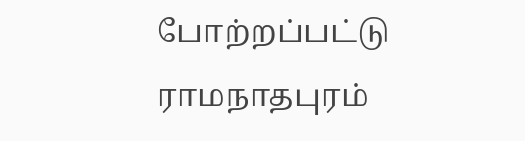போற்றப்பட்டு ராமநாதபுரம்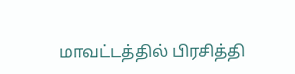மாவட்டத்தில் பிரசித்தி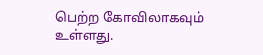பெற்ற கோவிலாகவும் உள்ளது.